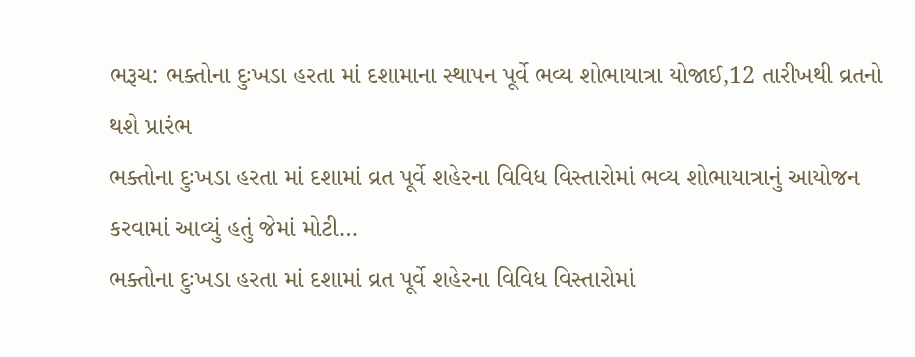ભરૂચ: ભક્તોના દુઃખડા હરતા માં દશામાના સ્થાપન પૂર્વે ભવ્ય શોભાયાત્રા યોજાઈ,12 તારીખથી વ્રતનો થશે પ્રારંભ
ભક્તોના દુઃખડા હરતા માં દશામાં વ્રત પૂર્વે શહેરના વિવિધ વિસ્તારોમાં ભવ્ય શોભાયાત્રાનું આયોજન કરવામાં આવ્યું હતું જેમાં મોટી…
ભક્તોના દુઃખડા હરતા માં દશામાં વ્રત પૂર્વે શહેરના વિવિધ વિસ્તારોમાં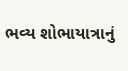ભવ્ય શોભાયાત્રાનું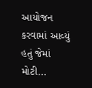આયોજન કરવામાં આવ્યું હતું જેમાં મોટી…